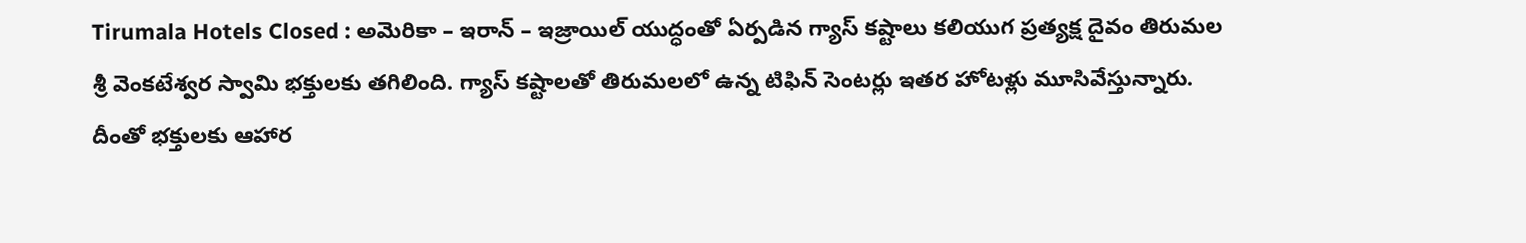Tirumala Hotels Closed : అమెరికా – ఇరాన్ – ఇజ్రాయిల్ యుద్ధంతో ఏర్పడిన గ్యాస్ కష్టాలు కలియుగ ప్రత్యక్ష దైవం తిరుమల శ్రీ వెంకటేశ్వర స్వామి భక్తులకు తగిలింది. గ్యాస్ కష్టాలతో తిరుమలలో ఉన్న టిఫిన్ సెంటర్లు ఇతర హోటళ్లు మూసివేస్తున్నారు. దీంతో భక్తులకు ఆహార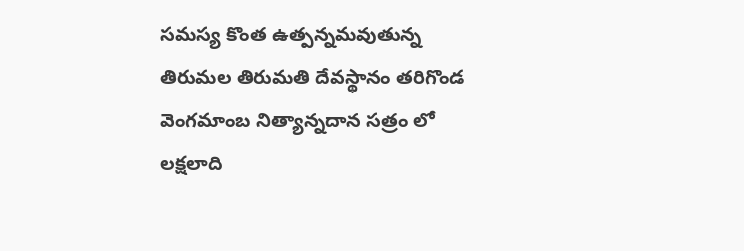సమస్య కొంత ఉత్పన్నమవుతున్న తిరుమల తిరుమతి దేవస్థానం తరిగొండ వెంగమాంబ నిత్యాన్నదాన సత్రం లో లక్షలాది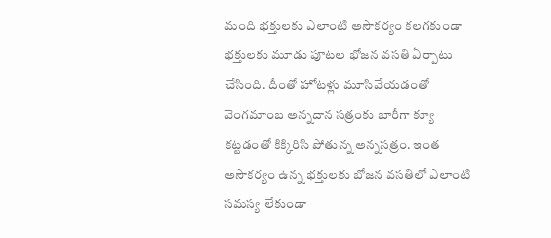మంది భక్తులకు ఎలాంటి అసౌకర్యం కలగకుండా భక్తులకు మూడు పూటల భోజన వసతి ఏర్పాటు చేసింది. దీంతో హోటళ్లు మూసివేయడంతో వెంగమాంబ అన్నదాన సత్రంకు బారీగా క్యూ కట్టడంతో కిక్కిరిసి పోతున్న అన్నసత్రం. ఇంత అసౌకర్యం ఉన్న భక్తులకు బోజన వసతిలో ఎలాంటి సమస్య లేకుండా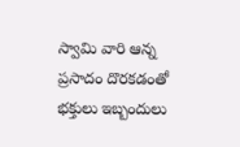స్వామి వారి ఆన్న ప్రసాదం దొరకడంతో భక్తులు ఇబ్బందులు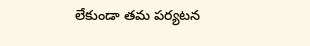లేకుండా తమ పర్యటన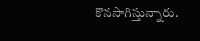కొనసాగిస్తున్నారు.